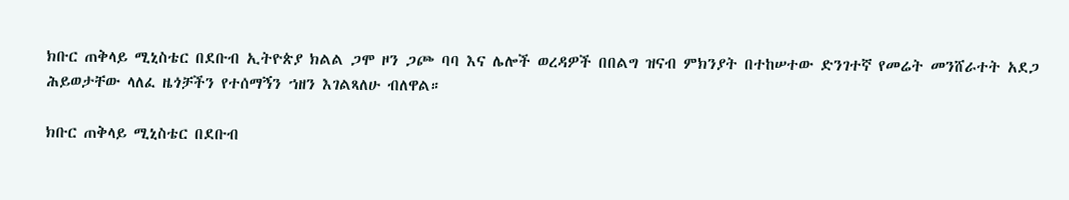ክቡር ጠቅላይ ሚኒስቴር በደቡብ ኢትዮጵያ ክልል ጋሞ ዞን ጋጮ ባባ እና ሌሎች ወረዳዎች በበልግ ዝናብ ምክንያት በተከሠተው ድንገተኛ የመሬት መንሸራተት አደጋ ሕይወታቸው ላለፈ ዜጎቻችን የተሰማኝን ኀዘን እገልጻለሁ ብለዋል።

ክቡር ጠቅላይ ሚኒስቴር በደቡብ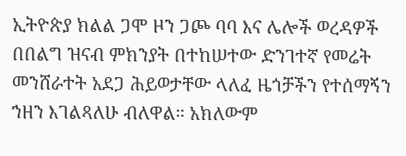ኢትዮጵያ ክልል ጋሞ ዞን ጋጮ ባባ እና ሌሎች ወረዳዎች በበልግ ዝናብ ምክንያት በተከሠተው ድንገተኛ የመሬት መንሸራተት አደጋ ሕይወታቸው ላለፈ ዜጎቻችን የተሰማኝን ኀዘን እገልጻለሁ ብለዋል። አክለውም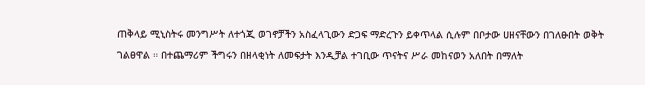ጠቅላይ ሚኒስትሩ መንግሥት ለተጎጂ ወገኖቻችን አስፈላጊውን ድጋፍ ማድረጉን ይቀጥላል ሲሉም በቦታው ሀዘናቸውን በገለፁበት ወቅት ገልፀዋል ። በተጨማሪም ችግሩን በዘላቂነት ለመፍታት እንዲቻል ተገቢው ጥናትና ሥራ መከናወን አለበት በማለት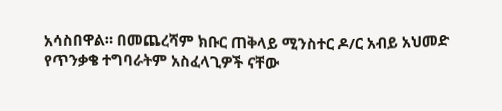አሳስበዋል። በመጨረሻም ክቡር ጠቅላይ ሚንስተር ዶ/ር አብይ አህመድ የጥንቃቄ ተግባራትም አስፈላጊዎች ናቸው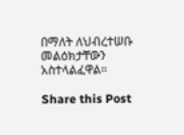በማለት ለህብረተሠቡ መልዕክታቸውን አስተላልፈዋል።

Share this Post